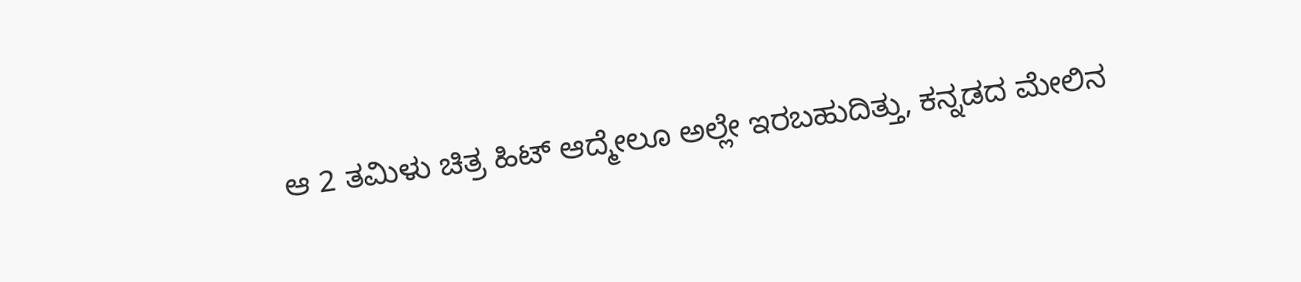ಆ 2 ತಮಿಳು ಚಿತ್ರ ಹಿಟ್ ಆದ್ಮೇಲೂ ಅಲ್ಲೇ ಇರಬಹುದಿತ್ತು, ಕನ್ನಡದ ಮೇಲಿನ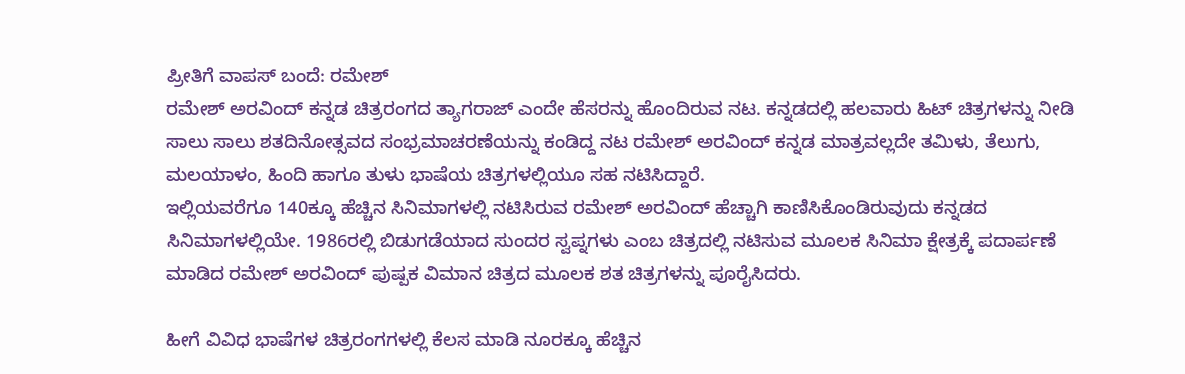ಪ್ರೀತಿಗೆ ವಾಪಸ್ ಬಂದೆ: ರಮೇಶ್
ರಮೇಶ್ ಅರವಿಂದ್ ಕನ್ನಡ ಚಿತ್ರರಂಗದ ತ್ಯಾಗರಾಜ್ ಎಂದೇ ಹೆಸರನ್ನು ಹೊಂದಿರುವ ನಟ. ಕನ್ನಡದಲ್ಲಿ ಹಲವಾರು ಹಿಟ್ ಚಿತ್ರಗಳನ್ನು ನೀಡಿ ಸಾಲು ಸಾಲು ಶತದಿನೋತ್ಸವದ ಸಂಭ್ರಮಾಚರಣೆಯನ್ನು ಕಂಡಿದ್ದ ನಟ ರಮೇಶ್ ಅರವಿಂದ್ ಕನ್ನಡ ಮಾತ್ರವಲ್ಲದೇ ತಮಿಳು, ತೆಲುಗು, ಮಲಯಾಳಂ, ಹಿಂದಿ ಹಾಗೂ ತುಳು ಭಾಷೆಯ ಚಿತ್ರಗಳಲ್ಲಿಯೂ ಸಹ ನಟಿಸಿದ್ದಾರೆ.
ಇಲ್ಲಿಯವರೆಗೂ 140ಕ್ಕೂ ಹೆಚ್ಚಿನ ಸಿನಿಮಾಗಳಲ್ಲಿ ನಟಿಸಿರುವ ರಮೇಶ್ ಅರವಿಂದ್ ಹೆಚ್ಚಾಗಿ ಕಾಣಿಸಿಕೊಂಡಿರುವುದು ಕನ್ನಡದ ಸಿನಿಮಾಗಳಲ್ಲಿಯೇ. 1986ರಲ್ಲಿ ಬಿಡುಗಡೆಯಾದ ಸುಂದರ ಸ್ವಪ್ನಗಳು ಎಂಬ ಚಿತ್ರದಲ್ಲಿ ನಟಿಸುವ ಮೂಲಕ ಸಿನಿಮಾ ಕ್ಷೇತ್ರಕ್ಕೆ ಪದಾರ್ಪಣೆ ಮಾಡಿದ ರಮೇಶ್ ಅರವಿಂದ್ ಪುಷ್ಪಕ ವಿಮಾನ ಚಿತ್ರದ ಮೂಲಕ ಶತ ಚಿತ್ರಗಳನ್ನು ಪೂರೈಸಿದರು.

ಹೀಗೆ ವಿವಿಧ ಭಾಷೆಗಳ ಚಿತ್ರರಂಗಗಳಲ್ಲಿ ಕೆಲಸ ಮಾಡಿ ನೂರಕ್ಕೂ ಹೆಚ್ಚಿನ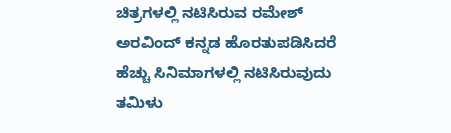ಚಿತ್ರಗಳಲ್ಲಿ ನಟಿಸಿರುವ ರಮೇಶ್ ಅರವಿಂದ್ ಕನ್ನಡ ಹೊರತುಪಡಿಸಿದರೆ ಹೆಚ್ಚು ಸಿನಿಮಾಗಳಲ್ಲಿ ನಟಿಸಿರುವುದು ತಮಿಳು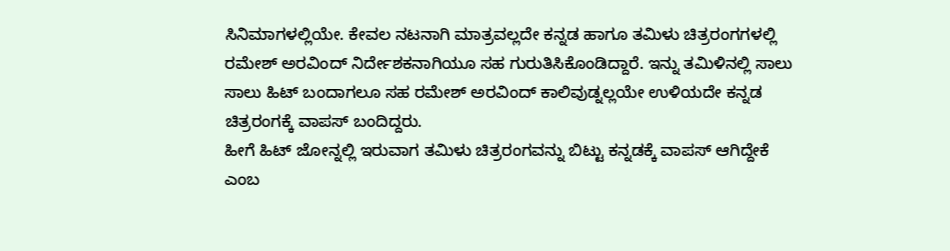ಸಿನಿಮಾಗಳಲ್ಲಿಯೇ. ಕೇವಲ ನಟನಾಗಿ ಮಾತ್ರವಲ್ಲದೇ ಕನ್ನಡ ಹಾಗೂ ತಮಿಳು ಚಿತ್ರರಂಗಗಳಲ್ಲಿ ರಮೇಶ್ ಅರವಿಂದ್ ನಿರ್ದೇಶಕನಾಗಿಯೂ ಸಹ ಗುರುತಿಸಿಕೊಂಡಿದ್ದಾರೆ. ಇನ್ನು ತಮಿಳಿನಲ್ಲಿ ಸಾಲು ಸಾಲು ಹಿಟ್ ಬಂದಾಗಲೂ ಸಹ ರಮೇಶ್ ಅರವಿಂದ್ ಕಾಲಿವುಡ್ನಲ್ಲಯೇ ಉಳಿಯದೇ ಕನ್ನಡ ಚಿತ್ರರಂಗಕ್ಕೆ ವಾಪಸ್ ಬಂದಿದ್ದರು.
ಹೀಗೆ ಹಿಟ್ ಜೋನ್ನಲ್ಲಿ ಇರುವಾಗ ತಮಿಳು ಚಿತ್ರರಂಗವನ್ನು ಬಿಟ್ಟು ಕನ್ನಡಕ್ಕೆ ವಾಪಸ್ ಆಗಿದ್ದೇಕೆ ಎಂಬ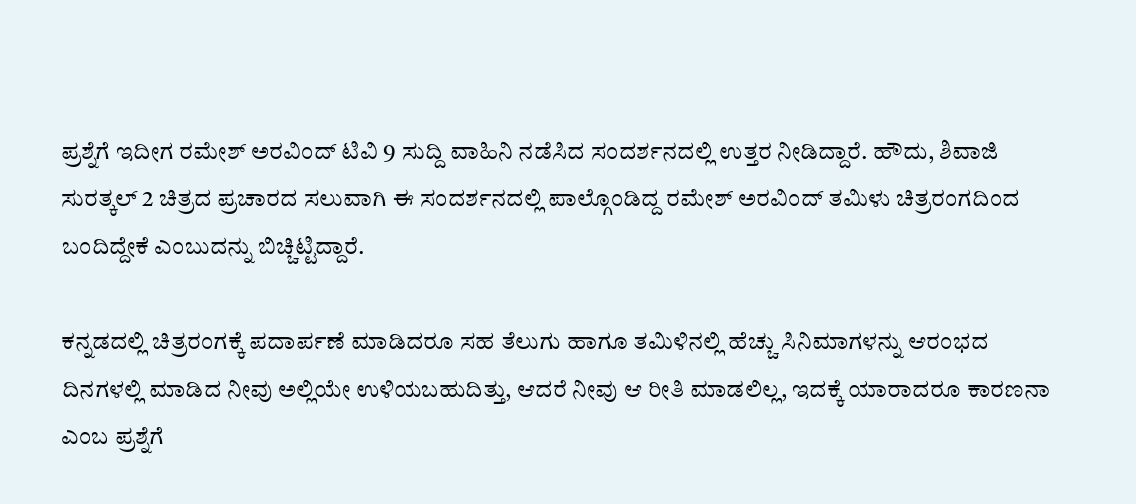ಪ್ರಶ್ನೆಗೆ ಇದೀಗ ರಮೇಶ್ ಅರವಿಂದ್ ಟಿವಿ 9 ಸುದ್ದಿ ವಾಹಿನಿ ನಡೆಸಿದ ಸಂದರ್ಶನದಲ್ಲಿ ಉತ್ತರ ನೀಡಿದ್ದಾರೆ. ಹೌದು, ಶಿವಾಜಿ ಸುರತ್ಕಲ್ 2 ಚಿತ್ರದ ಪ್ರಚಾರದ ಸಲುವಾಗಿ ಈ ಸಂದರ್ಶನದಲ್ಲಿ ಪಾಲ್ಗೊಂಡಿದ್ದ ರಮೇಶ್ ಅರವಿಂದ್ ತಮಿಳು ಚಿತ್ರರಂಗದಿಂದ ಬಂದಿದ್ದೇಕೆ ಎಂಬುದನ್ನು ಬಿಚ್ಚಿಟ್ಟಿದ್ದಾರೆ.

ಕನ್ನಡದಲ್ಲಿ ಚಿತ್ರರಂಗಕ್ಕೆ ಪದಾರ್ಪಣೆ ಮಾಡಿದರೂ ಸಹ ತೆಲುಗು ಹಾಗೂ ತಮಿಳಿನಲ್ಲಿ ಹೆಚ್ಚು ಸಿನಿಮಾಗಳನ್ನು ಆರಂಭದ ದಿನಗಳಲ್ಲಿ ಮಾಡಿದ ನೀವು ಅಲ್ಲಿಯೇ ಉಳಿಯಬಹುದಿತ್ತು, ಆದರೆ ನೀವು ಆ ರೀತಿ ಮಾಡಲಿಲ್ಲ, ಇದಕ್ಕೆ ಯಾರಾದರೂ ಕಾರಣನಾ ಎಂಬ ಪ್ರಶ್ನೆಗೆ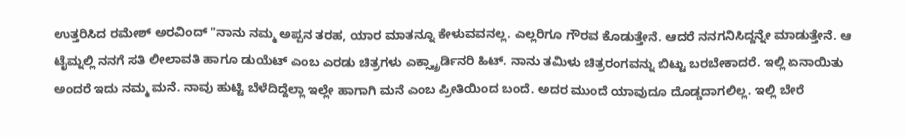ಉತ್ತರಿಸಿದ ರಮೇಶ್ ಅರವಿಂದ್ "ನಾನು ನಮ್ಮ ಅಪ್ಪನ ತರಹ, ಯಾರ ಮಾತನ್ನೂ ಕೇಳುವವನಲ್ಲ. ಎಲ್ಲರಿಗೂ ಗೌರವ ಕೊಡುತ್ತೇನೆ. ಆದರೆ ನನಗನಿಸಿದ್ದನ್ನೇ ಮಾಡುತ್ತೇನೆ. ಆ ಟೈಮ್ನಲ್ಲಿ ನನಗೆ ಸತಿ ಲೀಲಾವತಿ ಹಾಗೂ ಡುಯೆಟ್ ಎಂಬ ಎರಡು ಚಿತ್ರಗಳು ಎಕ್ಸ್ಟ್ರಾರ್ಡಿನರಿ ಹಿಟ್. ನಾನು ತಮಿಳು ಚಿತ್ರರಂಗವನ್ನು ಬಿಟ್ಟು ಬರಬೇಕಾದರೆ. ಇಲ್ಲಿ ಏನಾಯಿತು ಅಂದರೆ ಇದು ನಮ್ಮ ಮನೆ. ನಾವು ಹುಟ್ಟಿ ಬೆಳೆದಿದ್ದೆಲ್ಲಾ ಇಲ್ಲೇ ಹಾಗಾಗಿ ಮನೆ ಎಂಬ ಪ್ರೀತಿಯಿಂದ ಬಂದೆ. ಅದರ ಮುಂದೆ ಯಾವುದೂ ದೊಡ್ಡದಾಗಲಿಲ್ಲ. ಇಲ್ಲಿ ಬೇರೆ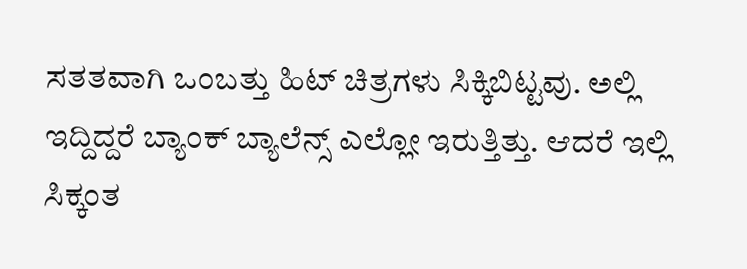ಸತತವಾಗಿ ಒಂಬತ್ತು ಹಿಟ್ ಚಿತ್ರಗಳು ಸಿಕ್ಕಿಬಿಟ್ಟವು. ಅಲ್ಲಿ ಇದ್ದಿದ್ದರೆ ಬ್ಯಾಂಕ್ ಬ್ಯಾಲೆನ್ಸ್ ಎಲ್ಲೋ ಇರುತ್ತಿತ್ತು. ಆದರೆ ಇಲ್ಲಿ ಸಿಕ್ಕಂತ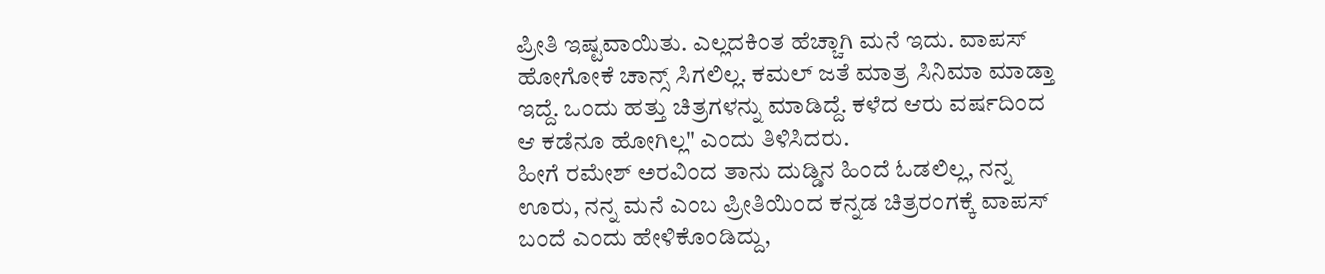ಪ್ರೀತಿ ಇಷ್ಟವಾಯಿತು. ಎಲ್ಲದಕಿಂತ ಹೆಚ್ಚಾಗಿ ಮನೆ ಇದು. ವಾಪಸ್ ಹೋಗೋಕೆ ಚಾನ್ಸ್ ಸಿಗಲಿಲ್ಲ. ಕಮಲ್ ಜತೆ ಮಾತ್ರ ಸಿನಿಮಾ ಮಾಡ್ತಾ ಇದ್ದೆ. ಒಂದು ಹತ್ತು ಚಿತ್ರಗಳನ್ನು ಮಾಡಿದ್ದೆ. ಕಳೆದ ಆರು ವರ್ಷದಿಂದ ಆ ಕಡೆನೂ ಹೋಗಿಲ್ಲ" ಎಂದು ತಿಳಿಸಿದರು.
ಹೀಗೆ ರಮೇಶ್ ಅರವಿಂದ ತಾನು ದುಡ್ಡಿನ ಹಿಂದೆ ಓಡಲಿಲ್ಲ, ನನ್ನ ಊರು, ನನ್ನ ಮನೆ ಎಂಬ ಪ್ರೀತಿಯಿಂದ ಕನ್ನಡ ಚಿತ್ರರಂಗಕ್ಕೆ ವಾಪಸ್ ಬಂದೆ ಎಂದು ಹೇಳಿಕೊಂಡಿದ್ದು,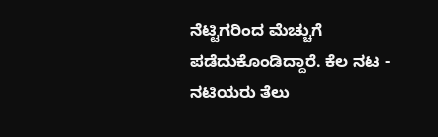ನೆಟ್ಟಿಗರಿಂದ ಮೆಚ್ಚುಗೆ ಪಡೆದುಕೊಂಡಿದ್ದಾರೆ. ಕೆಲ ನಟ - ನಟಿಯರು ತೆಲು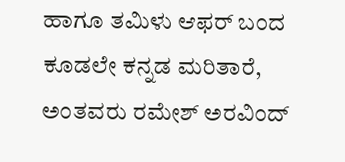ಹಾಗೂ ತಮಿಳು ಆಫರ್ ಬಂದ ಕೂಡಲೇ ಕನ್ನಡ ಮರಿತಾರೆ, ಅಂತವರು ರಮೇಶ್ ಅರವಿಂದ್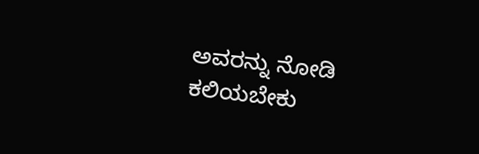ಅವರನ್ನು ನೋಡಿ ಕಲಿಯಬೇಕು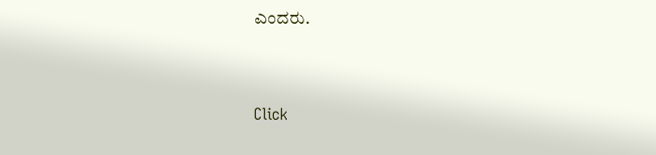ಎಂದರು.


Click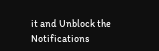it and Unblock the Notifications